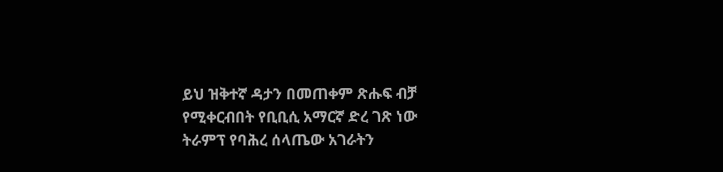ይህ ዝቅተኛ ዳታን በመጠቀም ጽሑፍ ብቻ የሚቀርብበት የቢቢሲ አማርኛ ድረ ገጽ ነው
ትራምፕ የባሕረ ሰላጤው አገራትን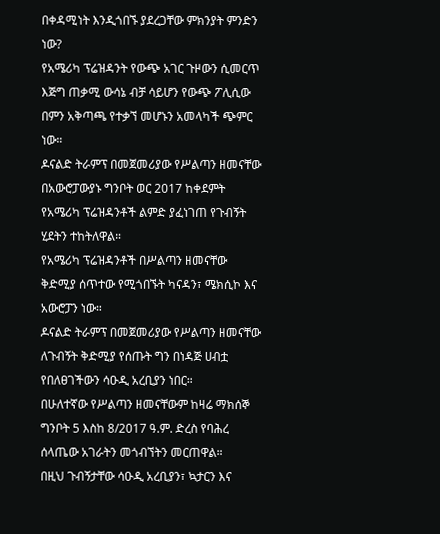በቀዳሚነት እንዲጎበኙ ያደረጋቸው ምክንያት ምንድን ነው?
የአሜሪካ ፕሬዝዳንት የውጭ አገር ጉዞውን ሲመርጥ እጅግ ጠቃሚ ውሳኔ ብቻ ሳይሆን የውጭ ፖሊሲው በምን አቅጣጫ የተቃኘ መሆኑን አመላካች ጭምር ነው።
ዶናልድ ትራምፕ በመጀመሪያው የሥልጣን ዘመናቸው በአውሮፓውያኑ ግንቦት ወር 2017 ከቀደምት የአሜሪካ ፕሬዝዳንቶች ልምድ ያፈነገጠ የጉብኝት ሂደትን ተከትለዋል።
የአሜሪካ ፕሬዝዳንቶች በሥልጣን ዘመናቸው ቅድሚያ ሰጥተው የሚጎበኙት ካናዳን፣ ሜክሲኮ እና አውሮፓን ነው።
ዶናልድ ትራምፕ በመጀመሪያው የሥልጣን ዘመናቸው ለጉብኝት ቅድሚያ የሰጡት ግን በነዳጅ ሀብቷ የበለፀገችውን ሳዑዲ አረቢያን ነበር።
በሁለተኛው የሥልጣን ዘመናቸውም ከዛሬ ማክሰኞ ግንቦት 5 እስከ 8/2017 ዓ.ም. ድረስ የባሕረ ሰላጤው አገራትን መጎብኘትን መርጠዋል።
በዚህ ጉብኝታቸው ሳዑዲ አረቢያን፣ ኳታርን እና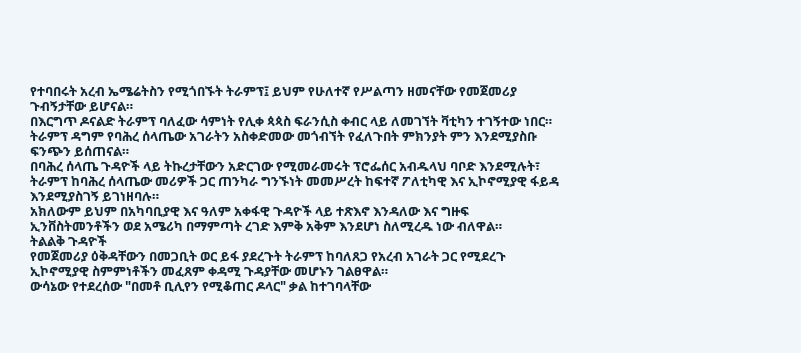የተባበሩት አረብ ኤሜሬትስን የሚጎበኙት ትራምፕ፤ ይህም የሁለተኛ የሥልጣን ዘመናቸው የመጀመሪያ ጉብኝታቸው ይሆናል።
በእርግጥ ዶናልድ ትራምፕ ባለፈው ሳምነት የሊቀ ጳጳስ ፍራንሲስ ቀብር ላይ ለመገኘት ቫቲካን ተገኝተው ነበር።
ትራምፕ ዳግም የባሕረ ሰላጤው አገራትን አስቀድመው መጎብኘት የፈለጉበት ምክንያት ምን እንደሚያስቡ ፍንጭን ይሰጠናል።
በባሕረ ሰላጤ ጉዳዮች ላይ ትኩረታቸውን አድርገው የሚመራመሩት ፕሮፌሰር አብዱላህ ባቦድ እንደሚሉት፣ ትራምፕ ከባሕረ ሰላጤው መሪዎች ጋር ጠንካራ ግንኙነት መመሥረት ከፍተኛ ፖለቲካዊ እና ኢኮኖሚያዊ ፋይዳ እንደሚያስገኝ ይገነዘባሉ።
አክለውም ይህም በአካባቢያዊ እና ዓለም አቀፋዊ ጉዳዮች ላይ ተጽእኖ እንዳለው እና ግዙፍ ኢንቨስትመንቶችን ወደ አሜሪካ በማምጣት ረገድ እምቅ አቅም እንደሆነ ስለሚረዱ ነው ብለዋል።
ትልልቅ ጉዳዮች
የመጀመሪያ ዕቅዳቸውን በመጋቢት ወር ይፋ ያደረጉት ትራምፕ ከባለጸጋ የአረብ አገራት ጋር የሚደረጉ ኢኮኖሚያዊ ስምምነቶችን መፈጸም ቀዳሚ ጉዳያቸው መሆኑን ገልፀዋል።
ውሳኔው የተደረሰው "በመቶ ቢሊየን የሚቆጠር ዶላር" ቃል ከተገባላቸው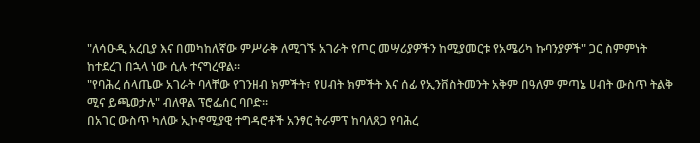"ለሳዑዲ አረቢያ እና በመካከለኛው ምሥራቅ ለሚገኙ አገራት የጦር መሣሪያዎችን ከሚያመርቱ የአሜሪካ ኩባንያዎች" ጋር ስምምነት ከተደረገ በኋላ ነው ሲሉ ተናግረዋል።
"የባሕረ ሰላጤው አገራት ባላቸው የገንዘብ ክምችት፣ የሀብት ክምችት እና ሰፊ የኢንቨስትመንት አቅም በዓለም ምጣኔ ሀብት ውስጥ ትልቅ ሚና ይጫወታሉ" ብለዋል ፕሮፌሰር ባቦድ።
በአገር ውስጥ ካለው ኢኮኖሚያዊ ተግዳሮቶች አንፃር ትራምፕ ከባለጸጋ የባሕረ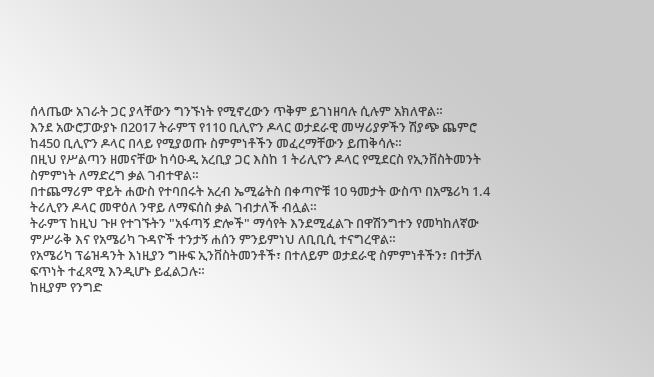ሰላጤው አገራት ጋር ያላቸውን ግንኙነት የሚኖረውን ጥቅም ይገነዘባሉ ሲሉም አክለዋል።
እንደ አውሮፓውያኑ በ2017 ትራምፕ የ110 ቢሊዮን ዶላር ወታደራዊ መሣሪያዎችን ሽያጭ ጨምሮ ከ450 ቢሊዮን ዶላር በላይ የሚያወጡ ስምምነቶችን መፈረማቸውን ይጠቅሳሉ።
በዚህ የሥልጣን ዘመናቸው ከሳዑዲ አረቢያ ጋር እስከ 1 ትሪሊዮን ዶላር የሚደርስ የኢንቨስትመንት ስምምነት ለማድረግ ቃል ገብተዋል።
በተጨማሪም ዋይት ሐውስ የተባበሩት አረብ ኤሚሬትስ በቀጣዮቹ 10 ዓመታት ውስጥ በአሜሪካ 1.4 ትሪሊየን ዶላር መዋዕለ ንዋይ ለማፍሰስ ቃል ገብታለች ብሏል።
ትራምፕ ከዚህ ጉዞ የተገኙትን "አፋጣኝ ድሎች" ማሳየት እንደሚፈልጉ በዋሽንግተን የመካከለኛው ምሥራቅ እና የአሜሪካ ጉዳዮች ተንታኝ ሐሰን ምንይምነህ ለቢቢሲ ተናግረዋል።
የአሜሪካ ፕሬዝዳንት እነዚያን ግዙፍ ኢንቨስትመንቶች፣ በተለይም ወታደራዊ ስምምነቶችን፣ በተቻለ ፍጥነት ተፈጻሚ እንዲሆኑ ይፈልጋሉ።
ከዚያም የንግድ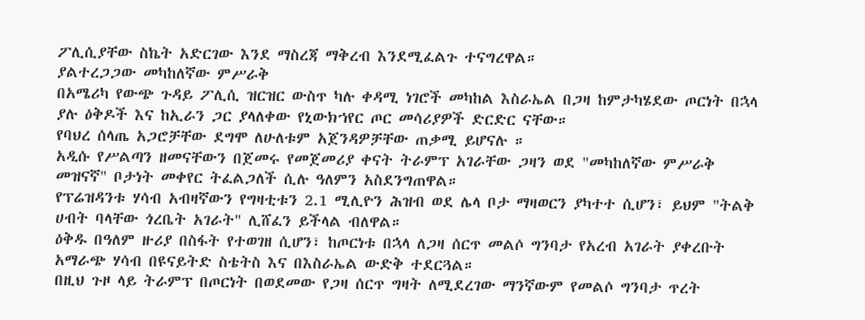ፖሊሲያቸው ስኬት አድርገው እንደ ማስረጃ ማቅረብ እንደሚፈልጉ ተናግረዋል።
ያልተረጋጋው መካከለኛው ምሥራቅ
በአሜሪካ የውጭ ጉዳይ ፖሊሲ ዝርዝር ውስጥ ካሉ ቀዳሚ ነገሮች መካከል እስራኤል በጋዛ ከምታካሄደው ጦርነት በኋላ ያሉ ዕቅዶች እና ከኢራን ጋር ያላለቀው የኒውክኀየር ጦር መሳሪያዎች ድርድር ናቸው።
የባህረ ሰላጤ አጋሮቻቸው ደግሞ ለሁለቱም አጀንዳዎቻቸው ጠቃሚ ይሆናሉ ።
አዲሱ የሥልጣን ዘመናቸውን በጀመሩ የመጀመሪያ ቀናት ትራምፕ አገራቸው ጋዛን ወደ "መካከለኛው ምሥራቅ መዝናኛ" ቦታነት መቀየር ትፈልጋለች ሲሉ ዓለምን አስደንግጠዋል።
የፕሬዝዳንቱ ሃሳብ አብዛኛውን የግዛቲቱን 2.1 ሚሊዮን ሕዝብ ወደ ሌላ ቦታ ማዛወርን ያካተተ ሲሆን፣ ይህም "ትልቅ ሀብት ባላቸው ጎረቤት አገራት" ሊሸፈን ይችላል ብለዋል።
ዕቅዱ በዓለም ዙሪያ በስፋት የተወገዘ ሲሆን፣ ከጦርነቱ በኋላ ለጋዛ ሰርጥ መልሶ ግንባታ የአረብ አገራት ያቀረቡት አማራጭ ሃሳብ በዩናይትድ ስቴትስ እና በእስራኤል ውድቅ ተደርጓል።
በዚህ ጉዞ ላይ ትራምፕ በጦርነት በወደመው የጋዛ ሰርጥ ግዛት ለሚደረገው ማንኛውም የመልሶ ግንባታ ጥረት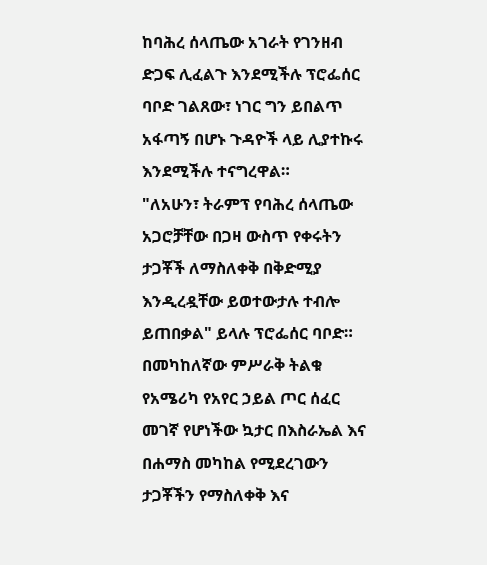ከባሕረ ሰላጤው አገራት የገንዘብ ድጋፍ ሊፈልጉ እንደሚችሉ ፕሮፌሰር ባቦድ ገልጸው፣ ነገር ግን ይበልጥ አፋጣኝ በሆኑ ጉዳዮች ላይ ሊያተኩሩ እንደሚችሉ ተናግረዋል።
"ለአሁን፣ ትራምፕ የባሕረ ሰላጤው አጋሮቻቸው በጋዛ ውስጥ የቀሩትን ታጋቾች ለማስለቀቅ በቅድሚያ እንዲረዷቸው ይወተውታሉ ተብሎ ይጠበቃል" ይላሉ ፕሮፌሰር ባቦድ።
በመካከለኛው ምሥራቅ ትልቁ የአሜሪካ የአየር ኃይል ጦር ሰፈር መገኛ የሆነችው ኳታር በእስራኤል እና በሐማስ መካከል የሚደረገውን ታጋቾችን የማስለቀቅ እና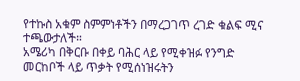የተኩስ አቁም ስምምነቶችን በማረጋገጥ ረገድ ቁልፍ ሚና ተጫውታለች።
አሜሪካ በቅርቡ በቀይ ባሕር ላይ የሚቀዝፉ የንግድ መርከቦች ላይ ጥቃት የሚሰነዝሩትን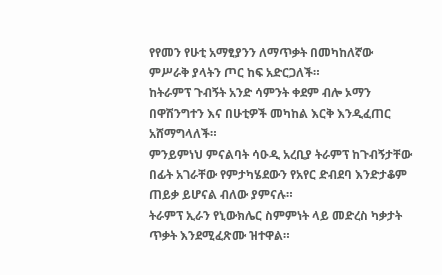የየመን የሁቲ አማፂያንን ለማጥቃት በመካከለኛው ምሥራቅ ያላትን ጦር ከፍ አድርጋለች።
ከትራምፕ ጉብኝት አንድ ሳምንት ቀደም ብሎ ኦማን በዋሽንግተን እና በሁቲዎች መካከል እርቅ እንዲፈጠር አሸማግላለች።
ምንይምነህ ምናልባት ሳዑዲ አረቢያ ትራምፕ ከጉብኝታቸው በፊት አገራቸው የምታካሄደውን የአየር ድብደባ እንድታቆም ጠይቃ ይሆናል ብለው ያምናሉ።
ትራምፕ ኢራን የኒውክሌር ስምምነት ላይ መድረስ ካቃታት ጥቃት እንደሚፈጽሙ ዝተዋል።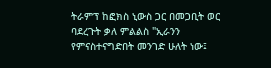ትራምፕ ከፎክስ ኒውስ ጋር በመጋቢት ወር ባደረጉት ቃለ ምልልስ "ኢራንን የምናስተናግድበት መንገድ ሁለት ነው፤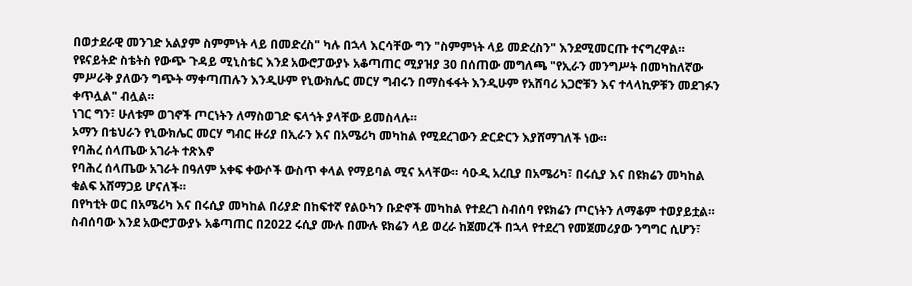በወታደራዊ መንገድ አልያም ስምምነት ላይ በመድረስ" ካሉ በኋላ እርሳቸው ግን "ስምምነት ላይ መድረስን" እንደሚመርጡ ተናግረዋል።
የዩናይትድ ስቴትስ የውጭ ጉዳይ ሚኒስቴር እንደ አውሮፓውያኑ አቆጣጠር ሚያዝያ 30 በሰጠው መግለጫ "የኢራን መንግሥት በመካከለኛው ምሥራቅ ያለውን ግጭት ማቀጣጠሉን እንዲሁም የኒውክሌር መርሃ ግብሩን በማስፋፋት እንዲሁም የአሸባሪ አጋሮቹን እና ተላላኪዎቹን መደገፉን ቀጥሏል" ብሏል።
ነገር ግን፣ ሁለቱም ወገኖች ጦርነትን ለማስወገድ ፍላጎት ያላቸው ይመስላሉ።
ኦማን በቴህራን የኒውክሌር መርሃ ግብር ዙሪያ በኢራን እና በአሜሪካ መካከል የሚደረገውን ድርድርን እያሸማገለች ነው።
የባሕረ ሰላጤው አገራት ተጽእኖ
የባሕረ ሰላጤው አገራት በዓለም አቀፍ ቀውሶች ውስጥ ቀላል የማይባል ሚና አላቸው። ሳዑዲ አረቢያ በአሜሪካ፣ በሩሲያ እና በዩክሬን መካከል ቁልፍ አሸማጋይ ሆናለች።
በየካቲት ወር በአሜሪካ እና በሩሲያ መካከል በሪያድ በከፍተኛ የልዑካን ቡድኖች መካከል የተደረገ ስብሰባ የዩክሬን ጦርነትን ለማቆም ተወያይቷል።
ስብሰባው እንደ አውሮፓውያኑ አቆጣጠር በ2022 ሩሲያ ሙሉ በሙሉ ዩክሬን ላይ ወረራ ከጀመረች በኋላ የተደረገ የመጀመሪያው ንግግር ሲሆን፣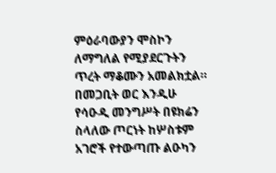ምዕራባውያን ሞስኮን ለማግለል የሚያደርጉትን ጥረት ማቆሙን አመልክቷል።
በመጋቢት ወር እንዲሁ የሳዑዲ መንግሥት በዩክሬን ስላለው ጦርነት ከሦስቱም አገሮች የተውጣጡ ልዑካን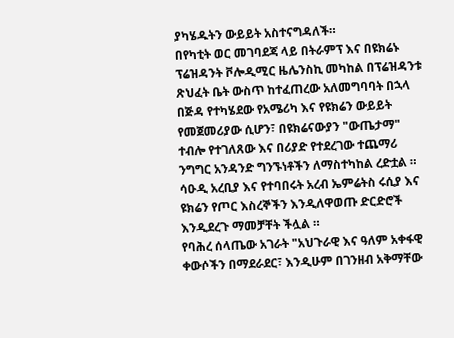ያካሄዱትን ውይይት አስተናግዳለች።
በየካቲት ወር መገባደጃ ላይ በትራምፕ እና በዩክሬኑ ፕሬዝዳንት ቮሎዲሚር ዜሌንስኪ መካከል በፕሬዝዳንቱ ጽህፈት ቤት ውስጥ ከተፈጠረው አለመግባባት በኋላ በጅዳ የተካሄደው የአሜሪካ እና የዩክሬን ውይይት የመጀመሪያው ሲሆን፣ በዩክሬናውያን "ውጤታማ" ተብሎ የተገለጸው እና በሪያድ የተደረገው ተጨማሪ ንግግር አንዳንድ ግንኙነቶችን ለማስተካከል ረድቷል ።
ሳዑዲ አረቢያ እና የተባበሩት አረብ ኤምሬትስ ሩሲያ እና ዩክሬን የጦር እስረኞችን እንዲለዋወጡ ድርድሮች እንዲደረጉ ማመቻቸት ችሏል ።
የባሕረ ሰላጤው አገራት "አህጉራዊ እና ዓለም አቀፋዊ ቀውሶችን በማደራደር፣ እንዲሁም በገንዘብ አቅማቸው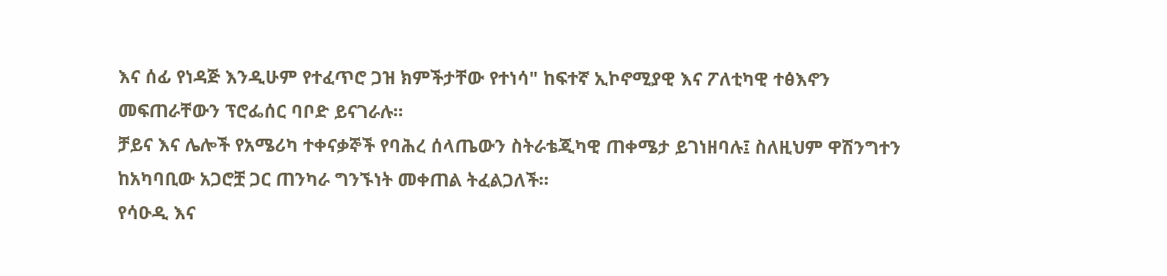እና ሰፊ የነዳጅ እንዲሁም የተፈጥሮ ጋዝ ክምችታቸው የተነሳ" ከፍተኛ ኢኮኖሚያዊ እና ፖለቲካዊ ተፅእኖን መፍጠራቸውን ፕሮፌሰር ባቦድ ይናገራሉ።
ቻይና እና ሌሎች የአሜሪካ ተቀናቃኞች የባሕረ ሰላጤውን ስትራቴጂካዊ ጠቀሜታ ይገነዘባሉ፤ ስለዚህም ዋሽንግተን ከአካባቢው አጋሮቿ ጋር ጠንካራ ግንኙነት መቀጠል ትፈልጋለች።
የሳዑዲ እና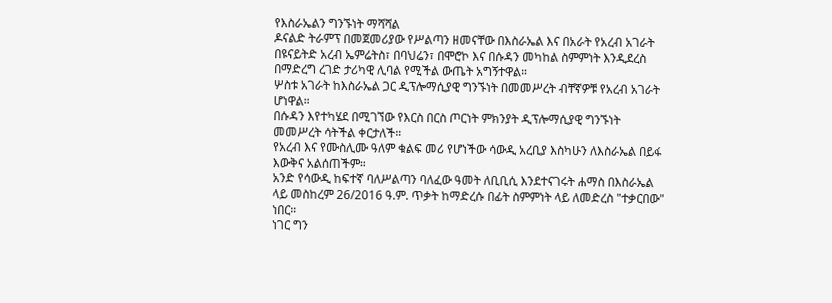የእስራኤልን ግንኙነት ማሻሻል
ዶናልድ ትራምፕ በመጀመሪያው የሥልጣን ዘመናቸው በእስራኤል እና በአራት የአረብ አገራት በዩናይትድ አረብ ኤምሬትስ፣ በባህሬን፣ በሞሮኮ እና በሱዳን መካከል ስምምነት እንዲደረስ በማድረግ ረገድ ታሪካዊ ሊባል የሚችል ውጤት አግኝተዋል።
ሦስቱ አገራት ከእስራኤል ጋር ዲፕሎማሲያዊ ግንኙነት በመመሥረት ብቸኛዎቹ የአረብ አገራት ሆነዋል።
በሱዳን እየተካሄደ በሚገኘው የእርስ በርስ ጦርነት ምክንያት ዲፕሎማሲያዊ ግንኙነት መመሥረት ሳትችል ቀርታለች።
የአረብ እና የሙስሊሙ ዓለም ቁልፍ መሪ የሆነችው ሳውዲ አረቢያ እስካሁን ለእስራኤል በይፋ እውቅና አልሰጠችም።
አንድ የሳውዲ ከፍተኛ ባለሥልጣን ባለፈው ዓመት ለቢቢሲ እንደተናገሩት ሐማስ በእስራኤል ላይ መስከረም 26/2016 ዓ.ም. ጥቃት ከማድረሱ በፊት ስምምነት ላይ ለመድረስ "ተቃርበው" ነበር።
ነገር ግን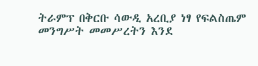ትራምፕ በቅርቡ ሳውዲ አረቢያ ነፃ የፍልስጤም መንግሥት መመሥረትን እንደ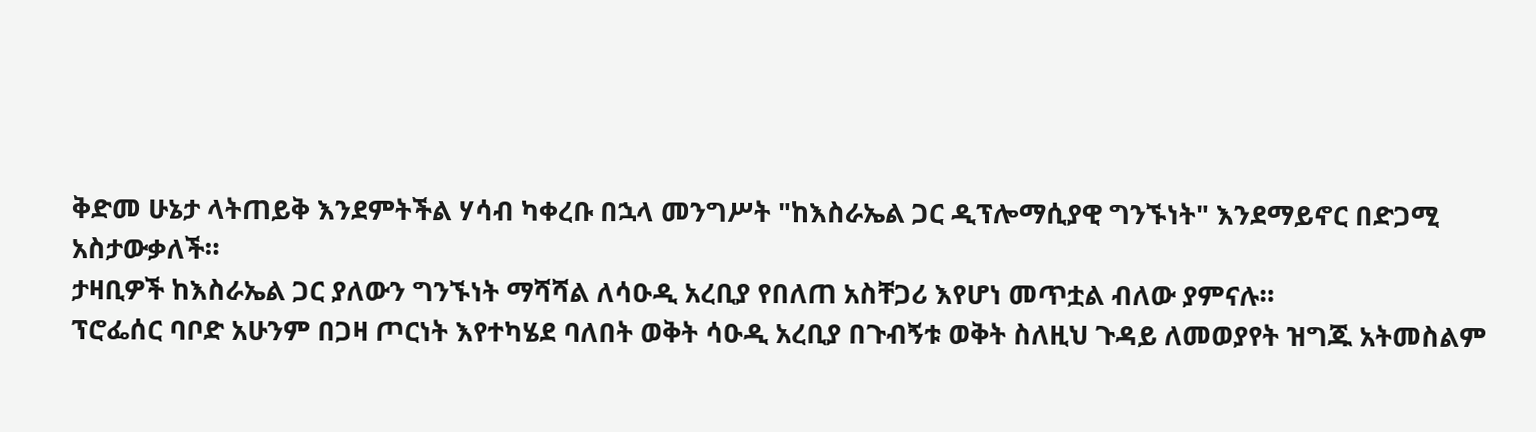ቅድመ ሁኔታ ላትጠይቅ እንደምትችል ሃሳብ ካቀረቡ በኋላ መንግሥት "ከእስራኤል ጋር ዲፕሎማሲያዊ ግንኙነት" እንደማይኖር በድጋሚ አስታውቃለች።
ታዛቢዎች ከእስራኤል ጋር ያለውን ግንኙነት ማሻሻል ለሳዑዲ አረቢያ የበለጠ አስቸጋሪ እየሆነ መጥቷል ብለው ያምናሉ።
ፕሮፌሰር ባቦድ አሁንም በጋዛ ጦርነት እየተካሄደ ባለበት ወቅት ሳዑዲ አረቢያ በጉብኝቱ ወቅት ስለዚህ ጉዳይ ለመወያየት ዝግጁ አትመስልም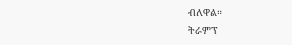ብለዋል።
ትራምፕ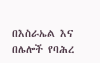በእስራኤል እና በሌሎች የባሕረ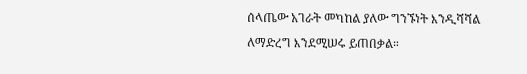ሰላጤው አገራት መካከል ያለው ግንኙነት እንዲሻሻል ለማድረግ እንደሚሠሩ ይጠበቃል።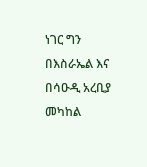ነገር ግን በእስራኤል እና በሳዑዲ አረቢያ መካከል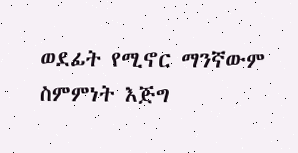ወደፊት የሚኖር ማንኛውም ስምምነት እጅግ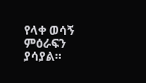የላቀ ወሳኝ ምዕራፍን ያሳያል።